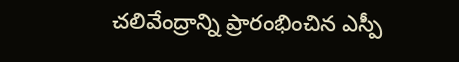చలివేంద్రాన్ని ప్రారంభించిన ఎస్పీ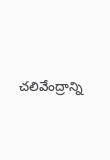చలివేంద్రాన్ని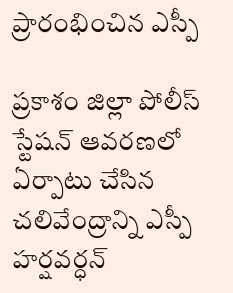ప్రారంభించిన ఎస్పీ

ప్రకాశం జిల్లా పోలీస్ స్టేషన్ ఆవరణలో ఏర్పాటు చేసిన చలివేంద్రాన్ని ఎస్పీ హర్షవర్ధన్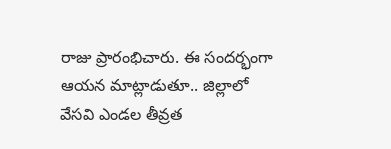రాజు ప్రారంభిచారు. ఈ సందర్భంగా ఆయన మాట్లాడుతూ.. జిల్లాలో వేసవి ఎండల తీవ్రత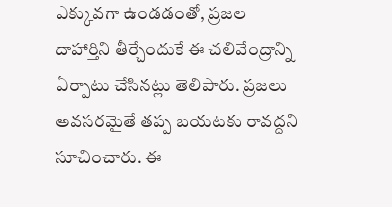ఎక్కువగా ఉండడంతో, ప్రజల దాహార్తిని తీర్చేందుకే ఈ చలివేంద్రాన్ని ఏర్పాటు చేసినట్లు తెలిపారు. ప్రజలు అవసరమైతే తప్ప బయటకు రావద్దని సూచించారు. ఈ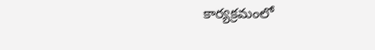కార్యక్రమంలో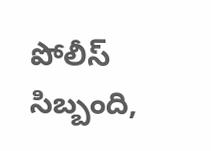పోలీస్ సిబ్బంది,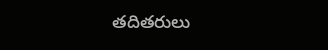తదితరులు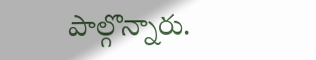పాల్గొన్నారు.